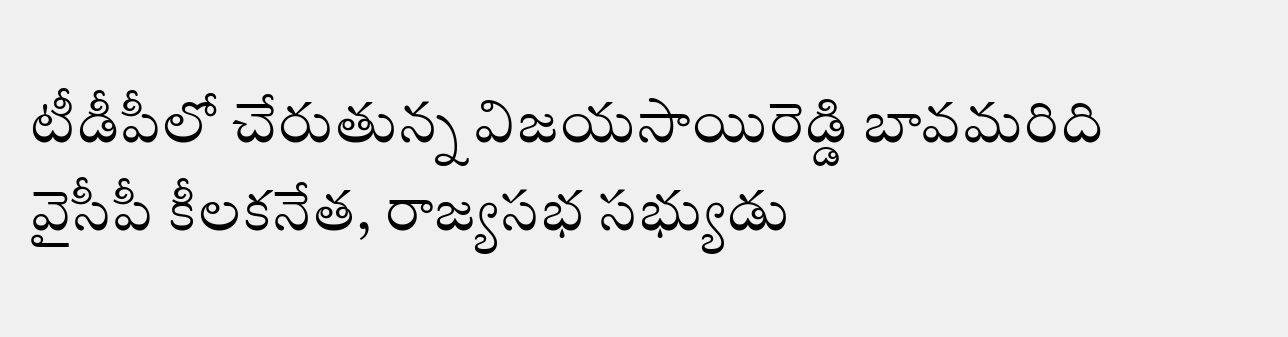టీడీపీలో చేరుతున్న విజయసాయిరెడ్డి బావమరిది
వైసీపీ కీలకనేత, రాజ్యసభ సభ్యుడు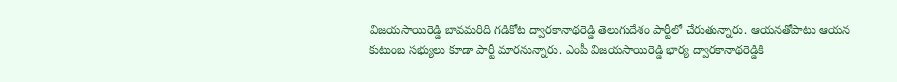విజయసాయిరెడ్డి బావమరిది గడికోట ద్వారకానాథరెడ్డి తెలుగుదేశం పార్టీలో చేరుతున్నారు. ఆయనతోపాటు ఆయన కుటుంబ సభ్యులు కూడా పార్టీ మారనున్నారు. ఎంపీ విజయసాయిరెడ్డి భార్య ద్వారకానాథరెడ్డికి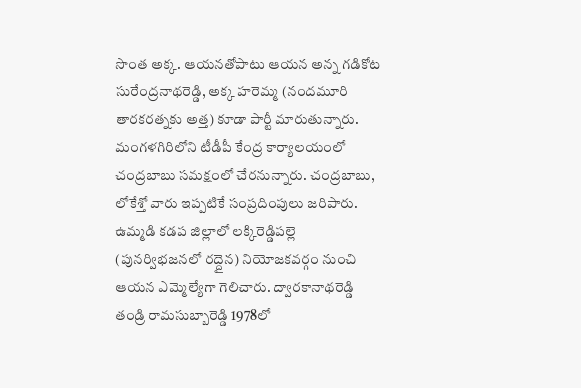సొంత అక్క. ఆయనతోపాటు ఆయన అన్న గడికోట సురేంద్రనాథరెడ్డి, అక్క హరెమ్మ (నందమూరి తారకరత్నకు అత్త) కూడా పార్టీ మారుతున్నారు.
మంగళగిరిలోని టీడీపీ కేంద్ర కార్యాలయంలో చంద్రబాబు సమక్షంలో చేరనున్నారు. చంద్రబాబు, లోకేశ్తో వారు ఇప్పటికే సంప్రదింపులు జరిపారు. ఉమ్మడి కడప జిల్లాలో లక్కిరెడ్డిపల్లె (పునర్విభజనలో రద్దైన) నియోజకవర్గం నుంచి ఆయన ఎమ్మెల్యేగా గెలిచారు. ద్వారకానాథరెడ్డి తండ్రి రామసుబ్బారెడ్డి 1978లో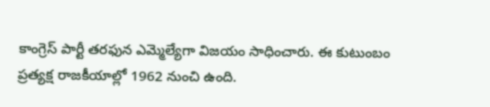కాంగ్రెస్ పార్టీ తరఫున ఎమ్మెల్యేగా విజయం సాధించారు. ఈ కుటుంబం ప్రత్యక్ష రాజకీయాల్లో 1962 నుంచి ఉంది.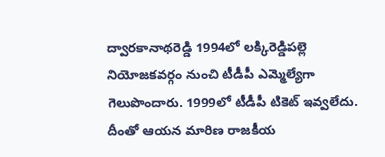ద్వారకానాథరెడ్డి 1994లో లక్కిరెడ్డిపల్లె నియోజకవర్గం నుంచి టీడీపీ ఎమ్మెల్యేగా గెలుపొందారు. 1999లో టీడీపీ టికెట్ ఇవ్వలేదు. దీంతో ఆయన మారిణ రాజకీయ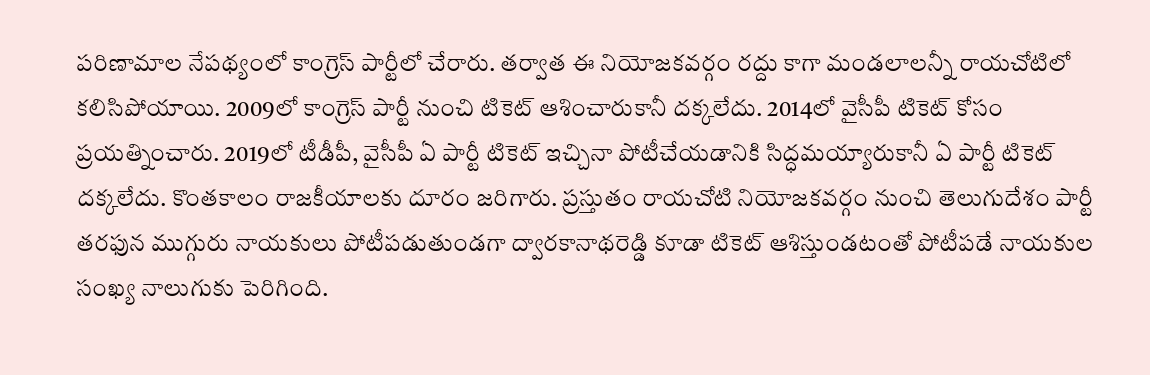పరిణామాల నేపథ్యంలో కాంగ్రెస్ పార్టీలో చేరారు. తర్వాత ఈ నియోజకవర్గం రద్దు కాగా మండలాలన్నీ రాయచోటిలో కలిసిపోయాయి. 2009లో కాంగ్రెస్ పార్టీ నుంచి టికెట్ ఆశించారుకానీ దక్కలేదు. 2014లో వైసీపీ టికెట్ కోసం ప్రయత్నించారు. 2019లో టీడీపీ, వైసీపీ ఏ పార్టీ టికెట్ ఇచ్చినా పోటీచేయడానికి సిద్ధమయ్యారుకానీ ఏ పార్టీ టికెట్ దక్కలేదు. కొంతకాలం రాజకీయాలకు దూరం జరిగారు. ప్రస్తుతం రాయచోటి నియోజకవర్గం నుంచి తెలుగుదేశం పార్టీ తరఫున ముగ్గురు నాయకులు పోటీపడుతుండగా ద్వారకానాథరెడ్డి కూడా టికెట్ ఆశిస్తుండటంతో పోటీపడే నాయకుల సంఖ్య నాలుగుకు పెరిగింది.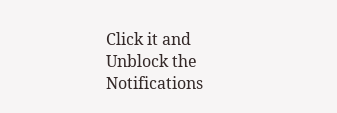Click it and Unblock the Notifications